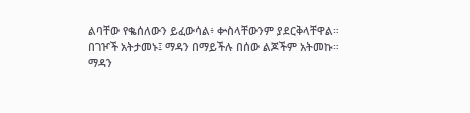ልባቸው የቈሰለውን ይፈውሳል፥ ቍስላቸውንም ያደርቅላቸዋል።
በገዦች አትታመኑ፤ ማዳን በማይችሉ በሰው ልጆችም አትመኩ።
ማዳን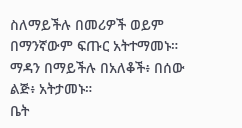ስለማይችሉ በመሪዎች ወይም በማንኛውም ፍጡር አትተማመኑ።
ማዳን በማይችሉ በአለቆች፥ በሰው ልጅ፥ አትታመኑ።
ቤት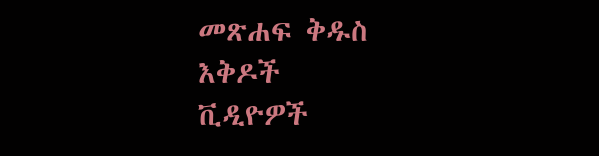መጽሐፍ ቅዱስ
እቅዶች
ቪዲዮዎች